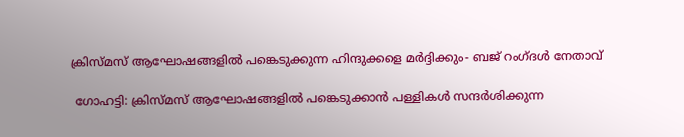ക്രിസ്മസ് ആഘോഷങ്ങളില്‍ പങ്കെടുക്കുന്ന ഹിന്ദുക്കളെ മര്‍ദ്ദിക്കും- ബജ് റംഗ്ദള്‍ നേതാവ്

 ഗോഹട്ടി: ക്രിസ്മസ് ആഘോഷങ്ങളില്‍ പങ്കെടുക്കാന്‍ പള്ളികള്‍ സന്ദര്‍ശിക്കുന്ന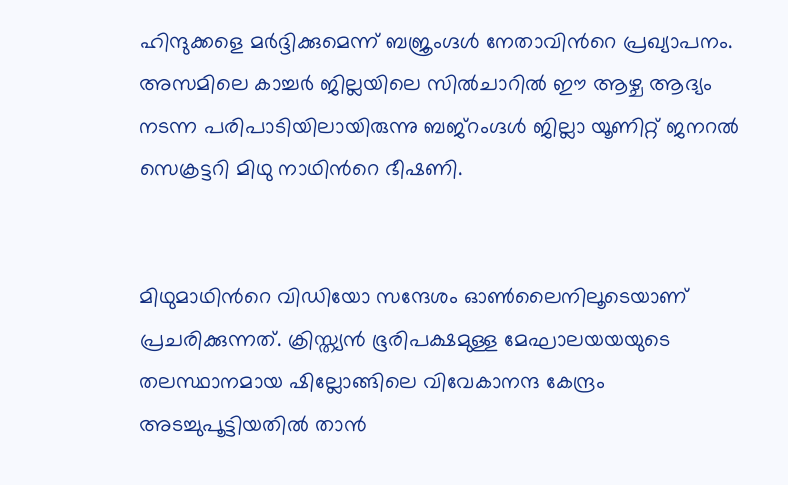ഹിന്ദുക്കളെ മര്‍ദ്ദിക്കുമെന്ന് ബജ്രംഗ്ദള്‍ നേതാവിന്‍റെ പ്രഖ്യാപനം. അസമിലെ കാച്ചര്‍ ജില്ലയിലെ സില്‍ചാറില്‍ ഈ ആഴ്ച ആദ്യം നടന്ന പരിപാടിയിലായിരുന്നു ബജ്‌റംഗ്ദള്‍ ജില്ലാ യൂണിറ്റ് ജനറല്‍ സെക്രട്ടറി മിഥു നാഥിന്‍റെ ഭീഷണി.


മിഥുമാഥിന്‍റെ വിഡിയോ സന്ദേശം ഓണ്‍ലൈനിലൂടെയാണ് പ്രചരിക്കുന്നത്. ക്രിസ്ത്യന്‍ ഭൂരിപക്ഷമുള്ള മേഘാലയയയുടെ തലസ്ഥാനമായ ഷില്ലോങ്ങിലെ വിവേകാനന്ദ കേന്ദ്രം അടച്ചുപൂട്ടിയതില്‍ താന്‍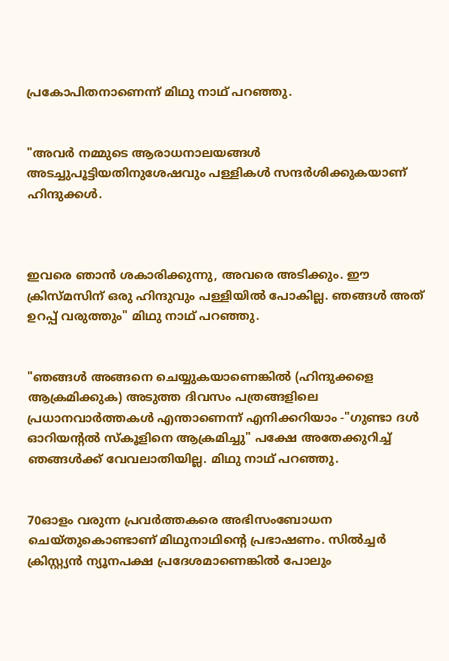പ്രകോപിതനാണെന്ന് മിഥു നാഥ്‌ പറഞ്ഞു.


"അവര്‍ നമ്മുടെ ആരാധനാലയങ്ങള്‍ അടച്ചുപൂട്ടിയതിനുശേഷവും പള്ളികള്‍ സന്ദര്‍ശിക്കുകയാണ് ഹിന്ദുക്കള്‍.



ഇവരെ ഞാന്‍ ശകാരിക്കുന്നു, അവരെ അടിക്കും. ഈ ക്രിസ്മസിന് ഒരു ഹിന്ദുവും പള്ളിയില്‍ പോകില്ല. ഞങ്ങള്‍ അത് ഉറപ്പ് വരുത്തും" മിഥു നാഥ് പറഞ്ഞു.


"ഞങ്ങള്‍ അങ്ങനെ ചെയ്യുകയാണെങ്കില്‍ (ഹിന്ദുക്കളെ ആക്രമിക്കുക) അടുത്ത ദിവസം പത്രങ്ങളിലെ പ്രധാനവാര്‍ത്തകള്‍ എന്താണെന്ന് എനിക്കറിയാം -"ഗുണ്ടാ ദള്‍ ഓറിയന്‍റല്‍ സ്കൂളിനെ ആക്രമിച്ചു" പക്ഷേ അതേക്കുറിച്ച്‌ ഞങ്ങള്‍ക്ക് വേവലാതിയില്ല. മിഥു നാഥ് പറഞ്ഞു.


70ഓളം വരുന്ന പ്രവര്‍ത്തകരെ അഭിസംബോധന ചെയ്തുകൊണ്ടാണ് മിഥുനാഥിന്‍റെ പ്രഭാഷണം. സില്‍ച്ചര്‍ ക്രിസ്റ്റ്യന്‍ ന്യൂനപക്ഷ പ്രദേശമാണെങ്കില്‍ പോലും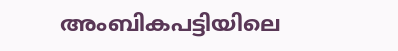അംബികപട്ടിയിലെ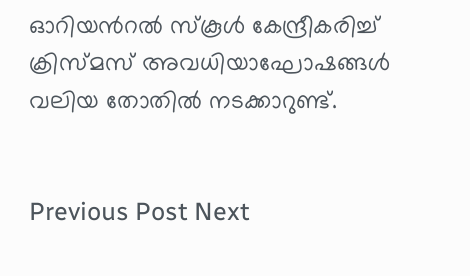ഓറിയന്‍റല്‍ സ്കൂള്‍ കേന്ദ്രീകരിച്ച്‌ ക്രിസ്മസ് അവധിയാഘോഷങ്ങള്‍ വലിയ തോതില്‍ നടക്കാറുണ്ട്.


Previous Post Next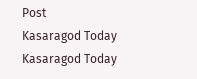Post
Kasaragod Today
Kasaragod Today